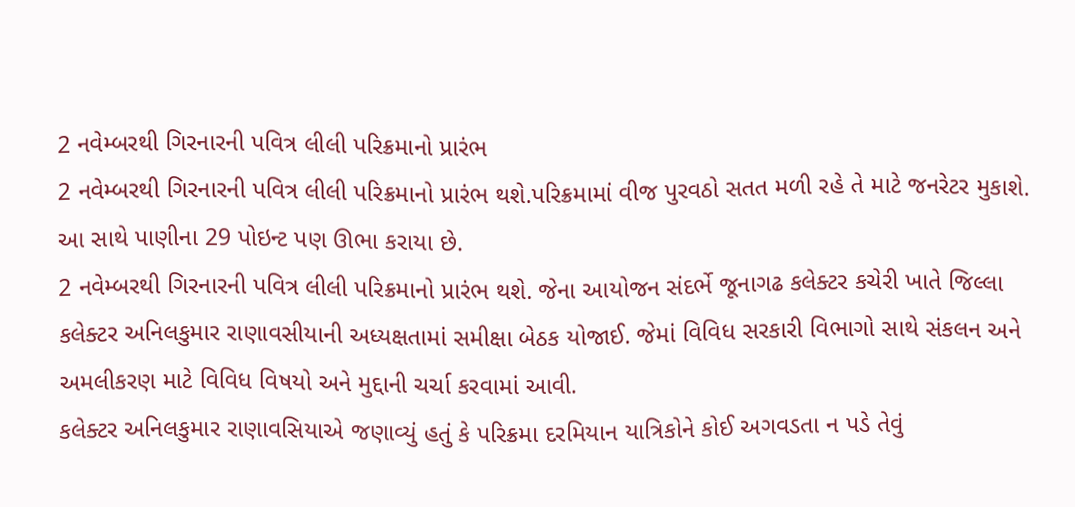2 નવેમ્બરથી ગિરનારની પવિત્ર લીલી પરિક્રમાનો પ્રારંભ
2 નવેમ્બરથી ગિરનારની પવિત્ર લીલી પરિક્રમાનો પ્રારંભ થશે.પરિક્રમામાં વીજ પુરવઠો સતત મળી રહે તે માટે જનરેટર મુકાશે. આ સાથે પાણીના 29 પોઇન્ટ પણ ઊભા કરાયા છે.
2 નવેમ્બરથી ગિરનારની પવિત્ર લીલી પરિક્રમાનો પ્રારંભ થશે. જેના આયોજન સંદર્ભે જૂનાગઢ કલેક્ટર કચેરી ખાતે જિલ્લા કલેક્ટર અનિલકુમાર રાણાવસીયાની અધ્યક્ષતામાં સમીક્ષા બેઠક યોજાઈ. જેમાં વિવિધ સરકારી વિભાગો સાથે સંકલન અને અમલીકરણ માટે વિવિધ વિષયો અને મુદ્દાની ચર્ચા કરવામાં આવી.
કલેક્ટર અનિલકુમાર રાણાવસિયાએ જણાવ્યું હતું કે પરિક્રમા દરમિયાન યાત્રિકોને કોઈ અગવડતા ન પડે તેવું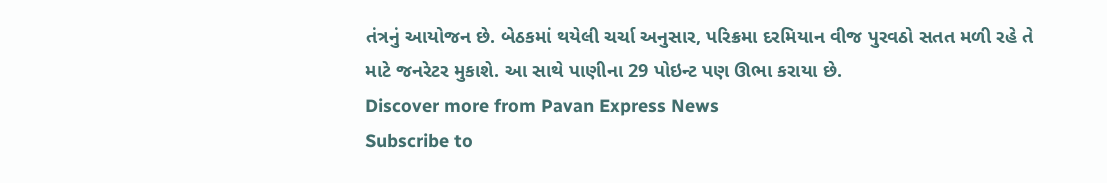તંત્રનું આયોજન છે. બેઠકમાં થયેલી ચર્ચા અનુસાર, પરિક્રમા દરમિયાન વીજ પુરવઠો સતત મળી રહે તે માટે જનરેટર મુકાશે. આ સાથે પાણીના 29 પોઇન્ટ પણ ઊભા કરાયા છે.
Discover more from Pavan Express News
Subscribe to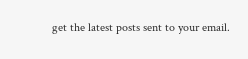get the latest posts sent to your email.